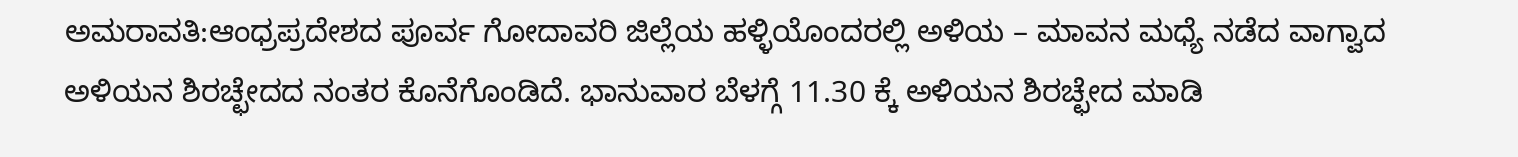ಅಮರಾವತಿ:ಆಂಧ್ರಪ್ರದೇಶದ ಪೂರ್ವ ಗೋದಾವರಿ ಜಿಲ್ಲೆಯ ಹಳ್ಳಿಯೊಂದರಲ್ಲಿ ಅಳಿಯ – ಮಾವನ ಮಧ್ಯೆ ನಡೆದ ವಾಗ್ವಾದ ಅಳಿಯನ ಶಿರಚ್ಛೇದದ ನಂತರ ಕೊನೆಗೊಂಡಿದೆ. ಭಾನುವಾರ ಬೆಳಗ್ಗೆ 11.30 ಕ್ಕೆ ಅಳಿಯನ ಶಿರಚ್ಛೇದ ಮಾಡಿ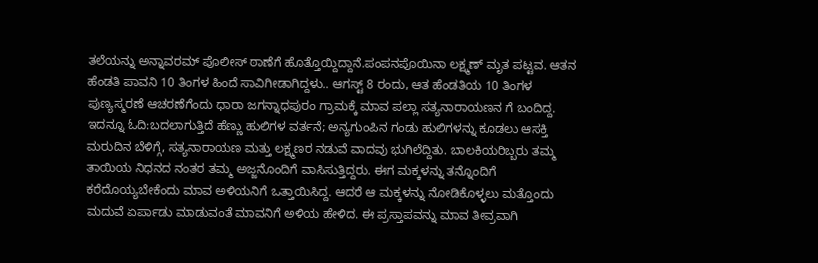ತಲೆಯನ್ನು ಅನ್ನಾವರಮ್ ಪೊಲೀಸ್ ಠಾಣೆಗೆ ಹೊತ್ತೊಯ್ದಿದ್ದಾನೆ.ಪಂಪನಪೊಯಿನಾ ಲಕ್ಷ್ಮಣ್ ಮೃತ ಪಟ್ಟವ. ಆತನ ಹೆಂಡತಿ ಪಾವನಿ 10 ತಿಂಗಳ ಹಿಂದೆ ಸಾವಿಗೀಡಾಗಿದ್ದಳು.. ಆಗಸ್ಟ್ 8 ರಂದು, ಆತ ಹೆಂಡತಿಯ 10 ತಿಂಗಳ ಪುಣ್ಯಸ್ಮರಣೆ ಆಚರಣೆಗೆಂದು ಧಾರಾ ಜಗನ್ನಾಧಪುರಂ ಗ್ರಾಮಕ್ಕೆ ಮಾವ ಪಲ್ಲಾ ಸತ್ಯನಾರಾಯಣನ ಗೆ ಬಂದಿದ್ದ.
ಇದನ್ನೂ ಓದಿ:ಬದಲಾಗುತ್ತಿದೆ ಹೆಣ್ಣು ಹುಲಿಗಳ ವರ್ತನೆ; ಅನ್ಯಗುಂಪಿನ ಗಂಡು ಹುಲಿಗಳನ್ನು ಕೂಡಲು ಆಸಕ್ತಿ
ಮರುದಿನ ಬೆಳಿಗ್ಗೆ, ಸತ್ಯನಾರಾಯಣ ಮತ್ತು ಲಕ್ಷ್ಮಣರ ನಡುವೆ ವಾದವು ಭುಗಿಲೆದ್ದಿತು. ಬಾಲಕಿಯರಿಬ್ಬರು ತಮ್ಮ ತಾಯಿಯ ನಿಧನದ ನಂತರ ತಮ್ಮ ಅಜ್ಜನೊಂದಿಗೆ ವಾಸಿಸುತ್ತಿದ್ದರು. ಈಗ ಮಕ್ಕಳನ್ನು ತನ್ನೊಂದಿಗೆ ಕರೆದೊಯ್ಯಬೇಕೆಂದು ಮಾವ ಅಳಿಯನಿಗೆ ಒತ್ತಾಯಿಸಿದ್ದ. ಆದರೆ ಆ ಮಕ್ಕಳನ್ನು ನೋಡಿಕೊಳ್ಳಲು ಮತ್ತೊಂದು ಮದುವೆ ಏರ್ಪಾಡು ಮಾಡುವಂತೆ ಮಾವನಿಗೆ ಅಳಿಯ ಹೇಳಿದ. ಈ ಪ್ರಸ್ತಾಪವನ್ನು ಮಾವ ತೀವ್ರವಾಗಿ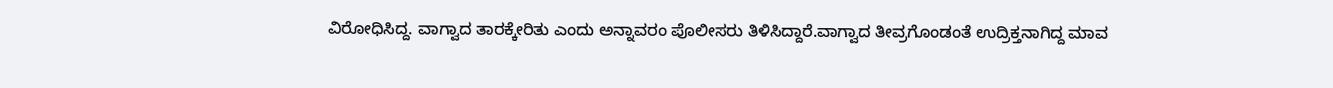ವಿರೋಧಿಸಿದ್ದ. ವಾಗ್ವಾದ ತಾರಕ್ಕೇರಿತು ಎಂದು ಅನ್ನಾವರಂ ಪೊಲೀಸರು ತಿಳಿಸಿದ್ದಾರೆ.ವಾಗ್ವಾದ ತೀವ್ರಗೊಂಡಂತೆ ಉದ್ರಿಕ್ತನಾಗಿದ್ದ ಮಾವ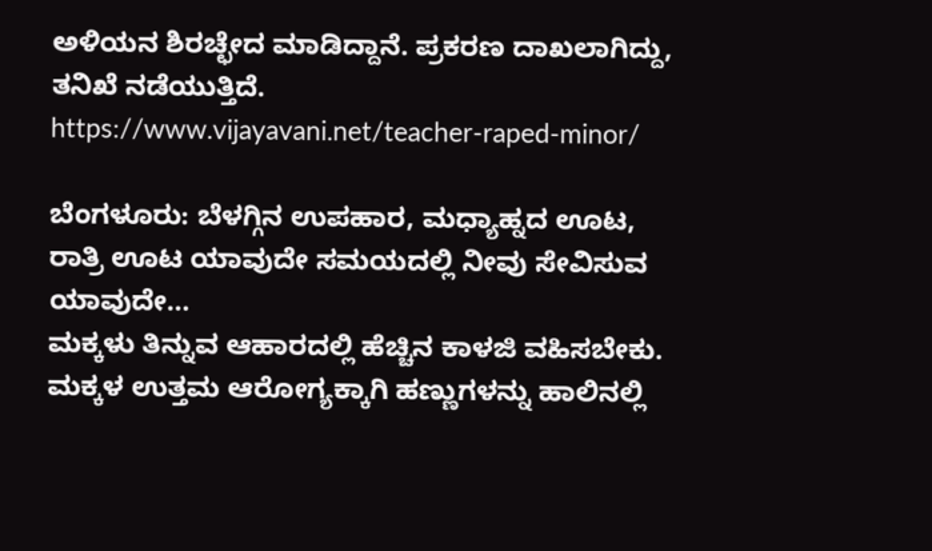ಅಳಿಯನ ಶಿರಚ್ಛೇದ ಮಾಡಿದ್ದಾನೆ. ಪ್ರಕರಣ ದಾಖಲಾಗಿದ್ದು, ತನಿಖೆ ನಡೆಯುತ್ತಿದೆ.
https://www.vijayavani.net/teacher-raped-minor/

ಬೆಂಗಳೂರು: ಬೆಳಗ್ಗಿನ ಉಪಹಾರ, ಮಧ್ಯಾಹ್ನದ ಊಟ, ರಾತ್ರಿ ಊಟ ಯಾವುದೇ ಸಮಯದಲ್ಲಿ ನೀವು ಸೇವಿಸುವ ಯಾವುದೇ…
ಮಕ್ಕಳು ತಿನ್ನುವ ಆಹಾರದಲ್ಲಿ ಹೆಚ್ಚಿನ ಕಾಳಜಿ ವಹಿಸಬೇಕು. ಮಕ್ಕಳ ಉತ್ತಮ ಆರೋಗ್ಯಕ್ಕಾಗಿ ಹಣ್ಣುಗಳನ್ನು ಹಾಲಿನಲ್ಲಿ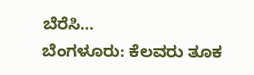ಬೆರೆಸಿ…
ಬೆಂಗಳೂರು: ಕೆಲವರು ತೂಕ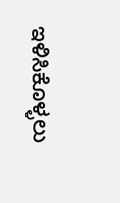ಇಳಿಸಿಕೊಳ್ಳಲು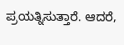ಪ್ರಯತ್ನಿಸುತ್ತಾರೆ. ಆದರೆ,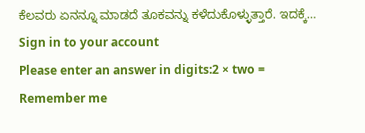ಕೆಲವರು ಏನನ್ನೂ ಮಾಡದೆ ತೂಕವನ್ನು ಕಳೆದುಕೊಳ್ಳುತ್ತಾರೆ. ಇದಕ್ಕೆ…
Sign in to your account
Please enter an answer in digits:2 × two =
Remember me